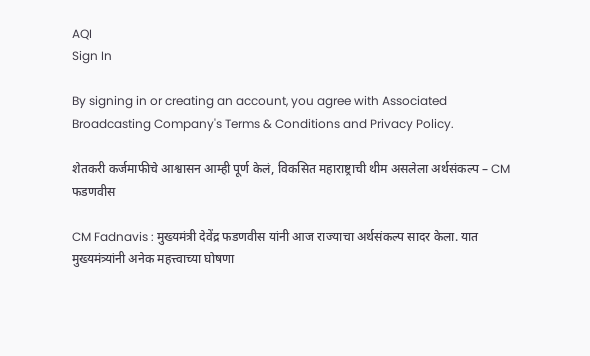AQI
Sign In

By signing in or creating an account, you agree with Associated Broadcasting Company's Terms & Conditions and Privacy Policy.

शेतकरी कर्जमाफीचे आश्वासन आम्ही पूर्ण केलं, विकसित महाराष्ट्राची थीम असलेला अर्थसंकल्प – CM फडणवीस

CM Fadnavis : मुख्यमंत्री देवेंद्र फडणवीस यांनी आज राज्याचा अर्थसंकल्प सादर केला. यात मुख्यमंत्र्यांनी अनेक महत्त्वाच्या घोषणा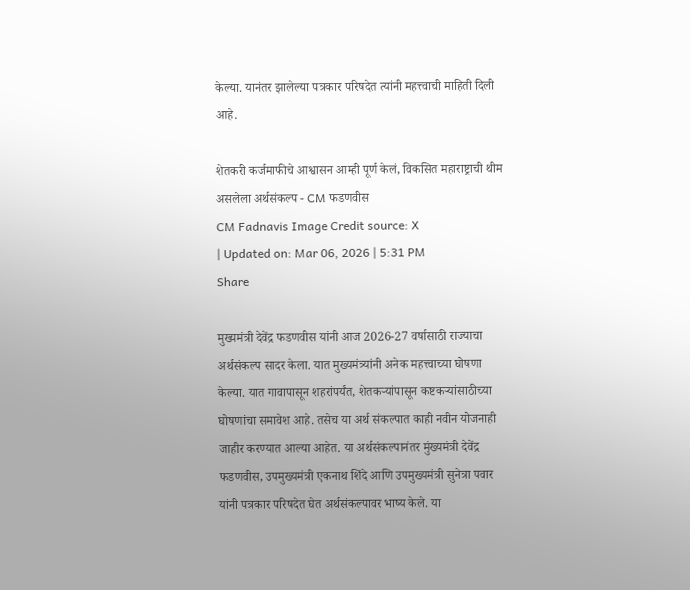केल्या. यानंतर झालेल्या पत्रकार परिषदेत त्यांनी महत्त्वाची माहिती दिली आहे.

शेतकरी कर्जमाफीचे आश्वासन आम्ही पूर्ण केलं, विकसित महाराष्ट्राची थीम असलेला अर्थसंकल्प - CM फडणवीस
CM Fadnavis Image Credit source: X
| Updated on: Mar 06, 2026 | 5:31 PM
Share

मुख्यमंत्री देवेंद्र फडणवीस यांनी आज 2026-27 वर्षासाठी राज्याचा अर्थसंकल्प सादर केला. यात मुख्यमंत्र्यांनी अनेक महत्त्वाच्या घोषणा केल्या. यात गावापासून शहरांपर्यंत, शेतकऱ्यांपासून कष्टकऱ्यांसाठीच्या घोषणांचा समावेश आहे. तसेच या अर्थ संकल्पात काही नवीन योजनाही जाहीर करण्यात आल्या आहेत. या अर्थसंकल्पानंतर मुंख्यमंत्री देवेंद्र फडणवीस, उपमुख्यमंत्री एकनाथ शिंदे आणि उपमुख्यमंत्री सुनेत्रा पवार यांनी पत्रकार परिषदेत घेत अर्थसंकल्पावर भाष्य केले. या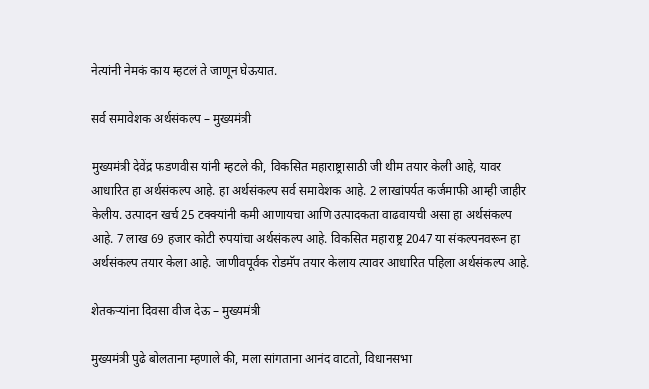नेत्यांनी नेमकं काय म्हटलं ते जाणून घेऊयात.

सर्व समावेशक अर्थसंकल्प – मुख्यमंत्री

मुख्यमंत्री देवेंद्र फडणवीस यांनी म्हटले की, विकसित महाराष्ट्रासाठी जी थीम तयार केली आहे, यावर आधारित हा अर्थसंकल्प आहे. हा अर्थसंकल्प सर्व समावेशक आहे. 2 लाखांपर्यत कर्जमाफी आम्ही जाहीर केलीय. उत्पादन खर्च 25 टक्क्यांनी कमी आणायचा आणि उत्पादकता वाढवायची असा हा अर्थसंकल्प आहे. 7 लाख 69 हजार कोटी रुपयांचा अर्थसंकल्प आहे. विकसित महाराष्ट्र 2047 या संकल्पनवरून हा अर्थसंकल्प तयार केला आहे. जाणीवपूर्वक रोडमॅप तयार केलाय त्यावर आधारित पहिला अर्थसंकल्प आहे.

शेतकऱ्यांना दिवसा वीज देऊ – मुख्यमंत्री

मुख्यमंत्री पुढे बोलताना म्हणाले की, मला सांगताना आनंद वाटतो, विधानसभा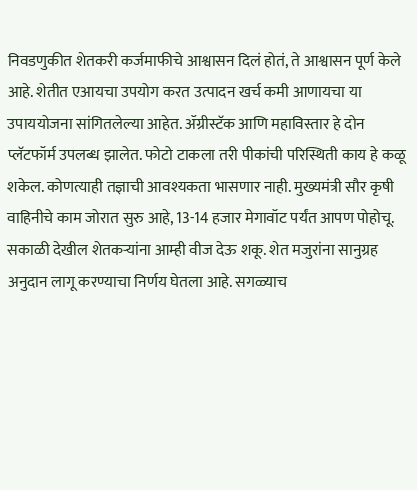निवडणुकीत शेतकरी कर्जमाफीचे आश्वासन दिलं होतं, ते आश्वासन पूर्ण केले आहे. शेतीत एआयचा उपयोग करत उत्पादन खर्च कमी आणायचा या उपाययोजना सांगितलेल्या आहेत. ॲग्रीस्टॅक आणि महाविस्तार हे दोन प्लॅटफॉर्म उपलब्ध झालेत. फोटो टाकला तरी पीकांची परिस्थिती काय हे कळू शकेल. कोणत्याही तज्ञाची आवश्यकता भासणार नाही. मुख्यमंत्री सौर कृषी वाहिनीचे काम जोरात सुरु आहे, 13-14 हजार मेगावॉट पर्यंत आपण पोहोचू. सकाळी देखील शेतकऱ्यांना आम्ही वीज देऊ शकू. शेत मजुरांना सानुग्रह अनुदान लागू करण्याचा निर्णय घेतला आहे. सगळ्याच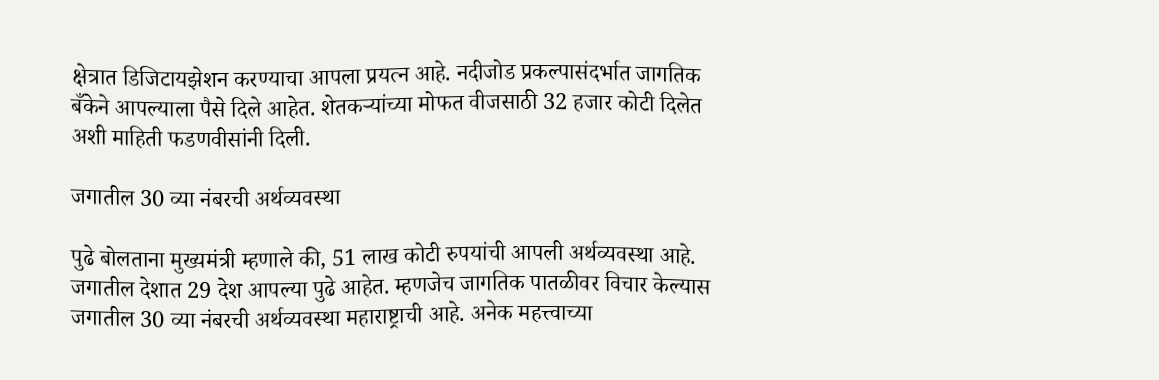क्षेत्रात डिजिटायझेशन करण्याचा आपला प्रयत्न आहे. नदीजोड प्रकल्पासंदर्भात जागतिक बँकेने आपल्याला पैसे दिले आहेत. शेतकऱ्यांच्या मोफत वीजसाठी 32 हजार कोटी दिलेत अशी माहिती फडणवीसांनी दिली.

जगातील 30 व्या नंबरची अर्थव्यवस्था

पुढे बोलताना मुख्यमंत्री म्हणाले की, 51 लाख कोटी रुपयांची आपली अर्थव्यवस्था आहे. जगातील देशात 29 देश आपल्या पुढे आहेत. म्हणजेच जागतिक पातळीवर विचार केल्यास जगातील 30 व्या नंबरची अर्थव्यवस्था महाराष्ट्राची आहे. अनेक महत्त्वाच्या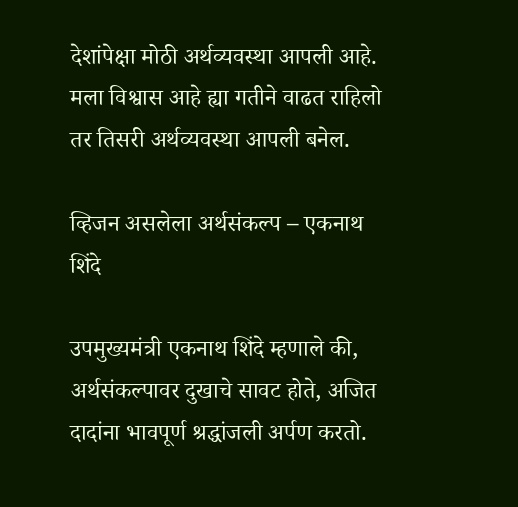देशांपेक्षा मोठी अर्थव्यवस्था आपली आहे. मला विश्वास आहे ह्या गतीने वाढत राहिलो तर तिसरी अर्थव्यवस्था आपली बनेल.

व्हिजन असलेला अर्थसंकल्प – एकनाथ शिंदे

उपमुख्यमंत्री एकनाथ शिंदे म्हणाले की, अर्थसंकल्पावर दुखाचे सावट होते, अजित दादांना भावपूर्ण श्रद्धांजली अर्पण करतो.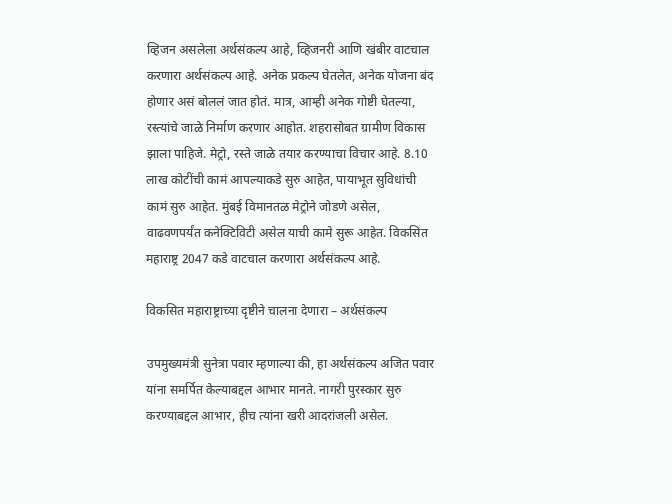व्हिजन असलेला अर्थसंकल्प आहे, व्हिजनरी आणि खंबीर वाटचाल करणारा अर्थसंकल्प आहे. अनेक प्रकल्प घेतलेत, अनेक योजना बंद होणार असं बोललं जात होतं. मात्र, आम्ही अनेक गोष्टी घेतल्या, रस्त्यांचे जाळे निर्माण करणार आहोत. शहरासोबत ग्रामीण विकास झाला पाहिजे. मेट्रो, रस्ते जाळे तयार करण्याचा विचार आहे. 8.10 लाख कोटींची कामं आपल्याकडे सुरु आहेत, पायाभूत सुविधांची कामं सुरु आहेत. मुंबई विमानतळ मेट्रोने जोडणे असेल, वाढवणपर्यंत कनेक्टिविटी असेल याची कामे सुरू आहेत. विकसित महाराष्ट्र 2047 कडे वाटचाल करणारा अर्थसंकल्प आहे.

विकसित महाराष्ट्राच्या दृष्टीने चालना देणारा – अर्थसंकल्प

उपमुख्यमंत्री सुनेत्रा पवार म्हणाल्या की, हा अर्थसंकल्प अजित पवार यांना समर्पित केल्याबद्दल आभार मानते. नागरी पुरस्कार सुरु करण्याबद्दल आभार, हीच त्यांना खरी आदरांजली असेल.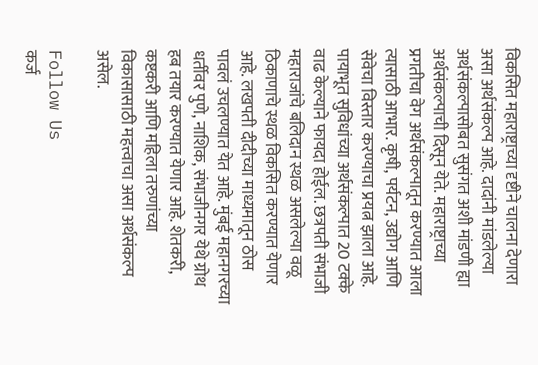विकसित महाराष्ट्राच्या दृष्टीने चालना देणारा असा अर्थसंकल्प आहे. दादांनी मांडलेल्या अर्थसंकल्पासोबत सुसंगत अशी मांडणी ह्या अर्थसंकल्पाची दिसून येते. महाराष्ट्राच्या प्रगतीचा वेग अर्थसंकल्पातून करण्यात आला त्यासाठी आभार. कृषी, पर्यटन, उद्योग आणि सेवेचा विस्तार करण्याचा प्रयत्न झाला आहे. पायाभूत सुविधांच्या अर्थसंकल्पात 20 टक्के वाढ केल्याने फायदा होईल. छत्रपती संभाजी महाराजांचे बलिदान स्थळ असलेल्या वळू ठिकाणाचे स्थळ विकसित करण्यात येणार आहे. लखपती दीदीच्या माध्यमातून ठोस पावलं उचलण्यात येत आहे. मुंबई महानगरच्या धर्तीवर पुणे, नाशिक, संभाजीनगर येथे ग्रोथ हब तयार करण्यात येणार आहे. शेतकरी, कष्टकरी आणि महिला तरुणांच्या विकासासाठी महत्त्वाचा असा अर्थसंकल्प असेल.

Follow Us
कर्ज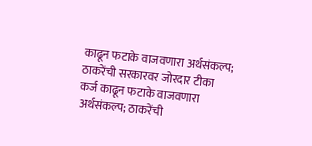काढून फटाके वाजवणारा अर्थसंकल्प; ठाकरेंची सरकारवर जोरदार टीका
कर्ज काढून फटाके वाजवणारा अर्थसंकल्प; ठाकरेंची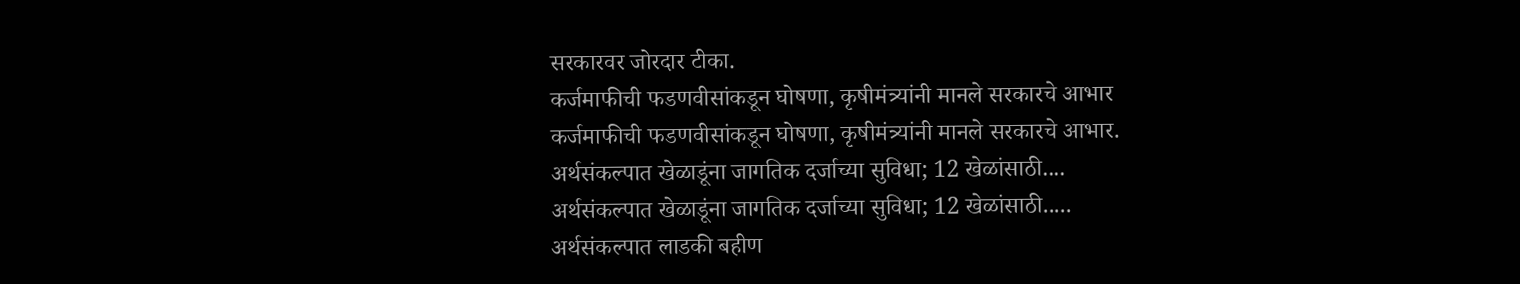सरकारवर जोरदार टीका.
कर्जमाफीची फडणवीसांकडून घोषणा, कृषीमंत्र्यांनी मानले सरकारचे आभार
कर्जमाफीची फडणवीसांकडून घोषणा, कृषीमंत्र्यांनी मानले सरकारचे आभार.
अर्थसंकल्पात खेळाडूंना जागतिक दर्जाच्या सुविधा; 12 खेळांसाठी....
अर्थसंकल्पात खेळाडूंना जागतिक दर्जाच्या सुविधा; 12 खेळांसाठी.....
अर्थसंकल्पात लाडकी बहीण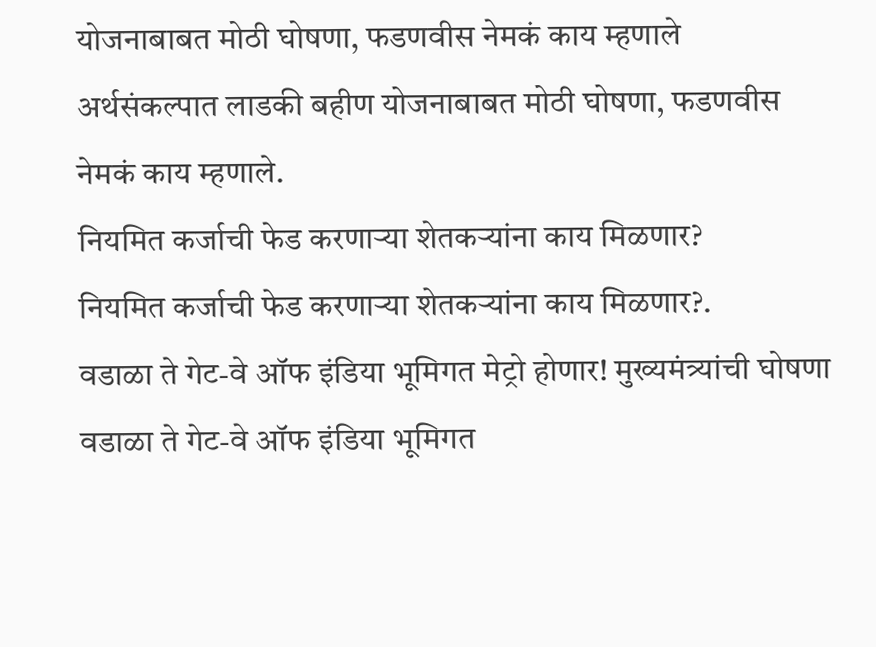योजनाबाबत मोठी घोषणा, फडणवीस नेमकं काय म्हणाले
अर्थसंकल्पात लाडकी बहीण योजनाबाबत मोठी घोषणा, फडणवीस नेमकं काय म्हणाले.
नियमित कर्जाची फेड करणाऱ्या शेतकऱ्यांना काय मिळणार?
नियमित कर्जाची फेड करणाऱ्या शेतकऱ्यांना काय मिळणार?.
वडाळा ते गेट-वे ऑफ इंडिया भूमिगत मेट्रो होणार! मुख्यमंत्र्यांची घोषणा
वडाळा ते गेट-वे ऑफ इंडिया भूमिगत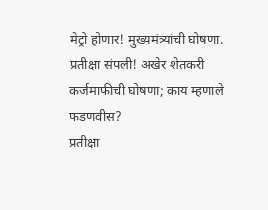मेट्रो होणार! मुख्यमंत्र्यांची घोषणा.
प्रतीक्षा संपली! अखेर शेतकरी कर्जमाफीची घोषणा; काय म्हणाले फडणवीस?
प्रतीक्षा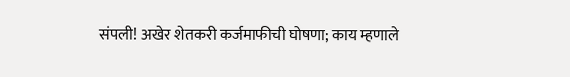संपली! अखेर शेतकरी कर्जमाफीची घोषणा; काय म्हणाले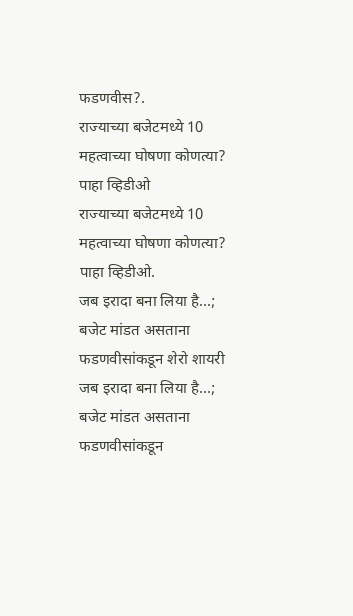फडणवीस?.
राज्याच्या बजेटमध्ये 10 महत्वाच्या घोषणा कोणत्या? पाहा व्हिडीओ
राज्याच्या बजेटमध्ये 10 महत्वाच्या घोषणा कोणत्या? पाहा व्हिडीओ.
जब इरादा बना लिया है...; बजेट मांडत असताना फडणवीसांकडून शेरो शायरी
जब इरादा बना लिया है...; बजेट मांडत असताना फडणवीसांकडून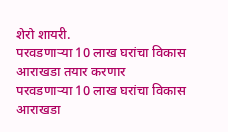शेरो शायरी.
परवडणाऱ्या 10 लाख घरांचा विकास आराखडा तयार करणार
परवडणाऱ्या 10 लाख घरांचा विकास आराखडा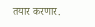तयार करणार.